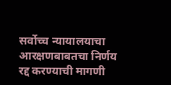सर्वोच्च न्यायालयाचा आरक्षणबाबतचा निर्णय रद्द करण्याची मागणी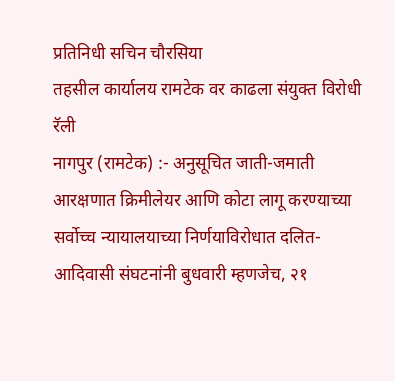प्रतिनिधी सचिन चौरसिया
तहसील कार्यालय रामटेक वर काढला संयुक्त विरोधी रॅली
नागपुर (रामटेक) :- अनुसूचित जाती-जमाती आरक्षणात क्रिमीलेयर आणि कोटा लागू करण्याच्या सर्वोच्च न्यायालयाच्या निर्णयाविरोधात दलित-आदिवासी संघटनांनी बुधवारी म्हणजेच, २१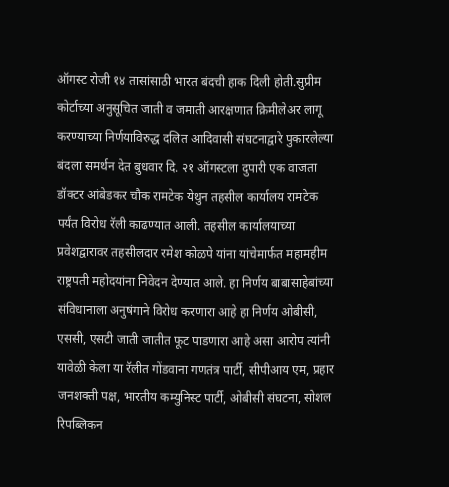ऑगस्ट रोजी १४ तासांसाठी भारत बंदची हाक दिली होती.सुप्रीम कोर्टाच्या अनुसूचित जाती व जमाती आरक्षणात क्रिमीलेअर लागू
करण्याच्या निर्णयाविरुद्ध दलित आदिवासी संघटनाद्वारे पुकारलेल्या बंदला समर्थन देत बुधवार दि. २१ ऑगस्टला दुपारी एक वाजता डॉक्टर आंबेडकर चौक रामटेक येथुन तहसील कार्यालय रामटेक पर्यंत विरोध रॅली काढण्यात आली. तहसील कार्यालयाच्या प्रवेशद्वारावर तहसीलदार रमेश कोळपे यांना यांचेमार्फत महामहीम राष्ट्रपती महोदयांना निवेदन देण्यात आले. हा निर्णय बाबासाहेबांच्या संविधानाला अनुषंगाने विरोध करणारा आहे हा निर्णय ओबीसी, एससी, एसटी जाती जातीत फूट पाडणारा आहे असा आरोप त्यांनी यावेळी केला या रॅलीत गोंडवाना गणतंत्र पार्टी, सीपीआय एम, प्रहार जनशक्ती पक्ष, भारतीय कम्युनिस्ट पार्टी, ओबीसी संघटना, सोशल रिपब्लिकन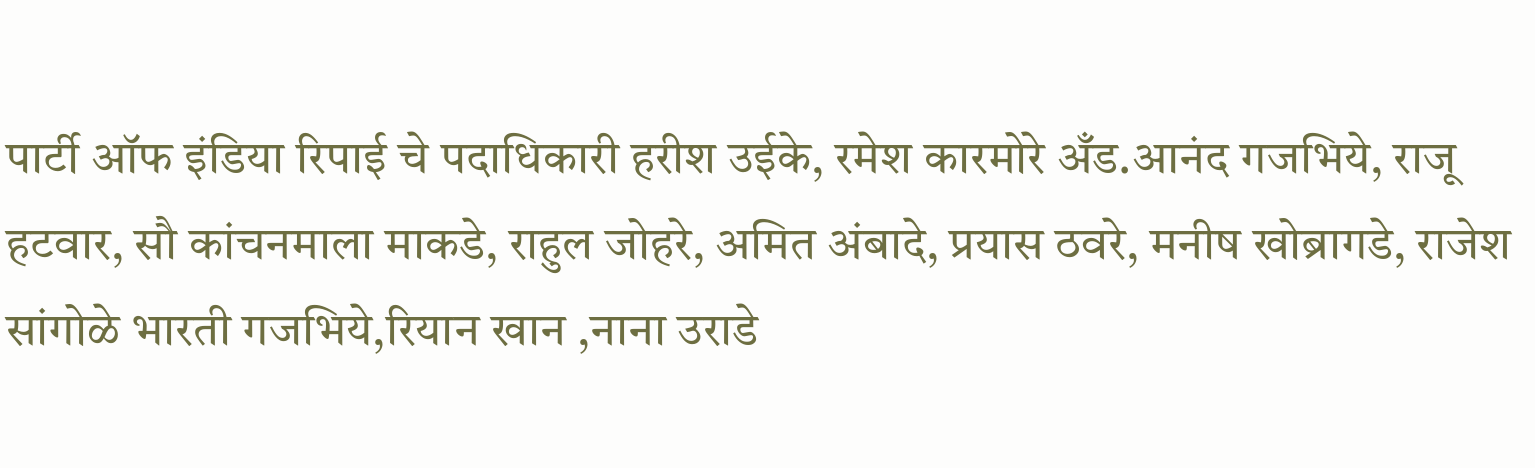पार्टी ऑफ इंडिया रिपाई चे पदाधिकारी हरीश उईके, रमेश कारमोरे अँड.आनंद गजभिये, राजू हटवार, सौ कांचनमाला माकडे, राहुल जोहरे, अमित अंबादे, प्रयास ठवरे, मनीष खोब्रागडे, राजेश सांगोळे भारती गजभिये,रियान खान ,नाना उराडे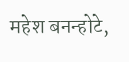महेश बनन्होटे,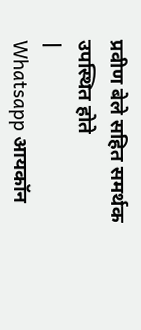प्रवीण बेले सहित समर्थक उपस्थित होते
|
Whatsapp आयकॉन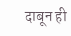दाबून ही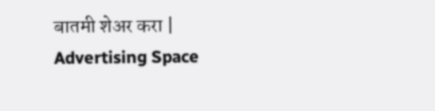बातमी शेअर करा |
Advertising Space